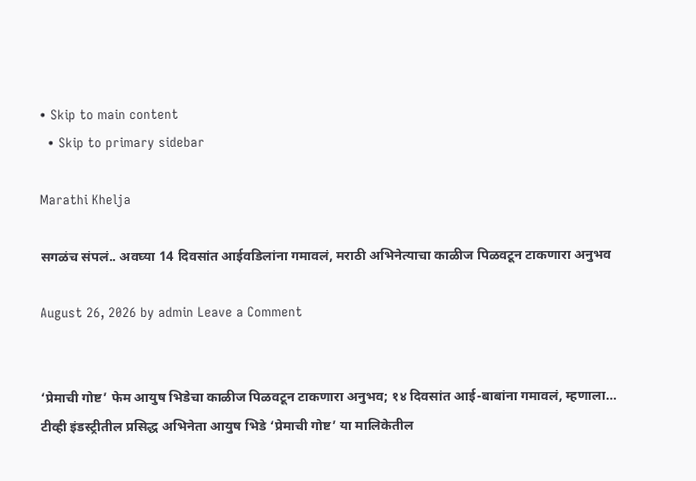• Skip to main content
  • Skip to primary sidebar

Marathi Khelja

सगळंच संपलं.. अवघ्या 14 दिवसांत आईवडिलांना गमावलं, मराठी अभिनेत्याचा काळीज पिळवटून टाकणारा अनुभव

August 26, 2026 by admin Leave a Comment


‘प्रेमाची गोष्ट’ फेम आयुष भिडेचा काळीज पिळवटून टाकणारा अनुभव; १४ दिवसांत आई-बाबांना गमावलं, म्हणाला…
टीव्ही इंडस्ट्रीतील प्रसिद्ध अभिनेता आयुष भिडे ‘प्रेमाची गोष्ट’ या मालिकेतील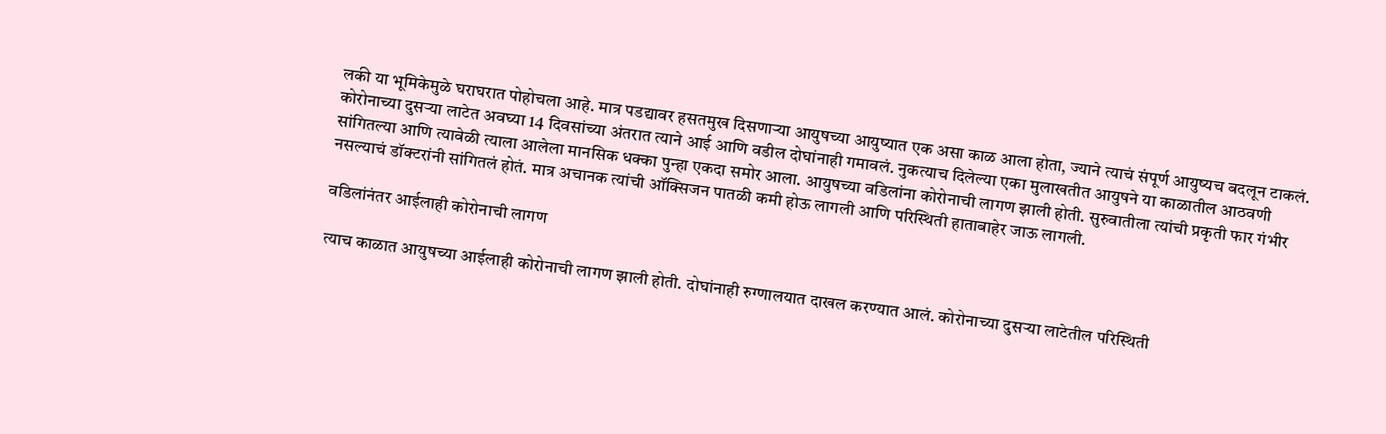लकी या भूमिकेमुळे घराघरात पोहोचला आहे. मात्र पडद्यावर हसतमुख दिसणाऱ्या आयुषच्या आयुष्यात एक असा काळ आला होता, ज्याने त्याचं संपूर्ण आयुष्यच बदलून टाकलं. कोरोनाच्या दुसऱ्या लाटेत अवघ्या 14 दिवसांच्या अंतरात त्याने आई आणि वडील दोघांनाही गमावलं. नुकत्याच दिलेल्या एका मुलाखतीत आयुषने या काळातील आठवणी सांगितल्या आणि त्यावेळी त्याला आलेला मानसिक धक्का पुन्हा एकदा समोर आला. आयुषच्या वडिलांना कोरोनाची लागण झाली होती. सुरुवातीला त्यांची प्रकृती फार गंभीर नसल्याचं डॉक्टरांनी सांगितलं होतं. मात्र अचानक त्यांची ऑक्सिजन पातळी कमी होऊ लागली आणि परिस्थिती हाताबाहेर जाऊ लागली.

वडिलांनंतर आईलाही कोरोनाची लागण

त्याच काळात आयुषच्या आईलाही कोरोनाची लागण झाली होती. दोघांनाही रुग्णालयात दाखल करण्यात आलं. कोरोनाच्या दुसऱ्या लाटेतील परिस्थिती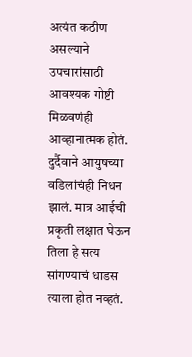अत्यंत कठीण असल्याने उपचारांसाठी आवश्यक गोष्टी मिळवणंही आव्हानात्मक होतं. दुर्दैवाने आयुषच्या वडिलांचंही निधन झालं. मात्र आईची प्रकृती लक्षात घेऊन तिला हे सत्य सांगण्याचं धाडस त्याला होत नव्हतं.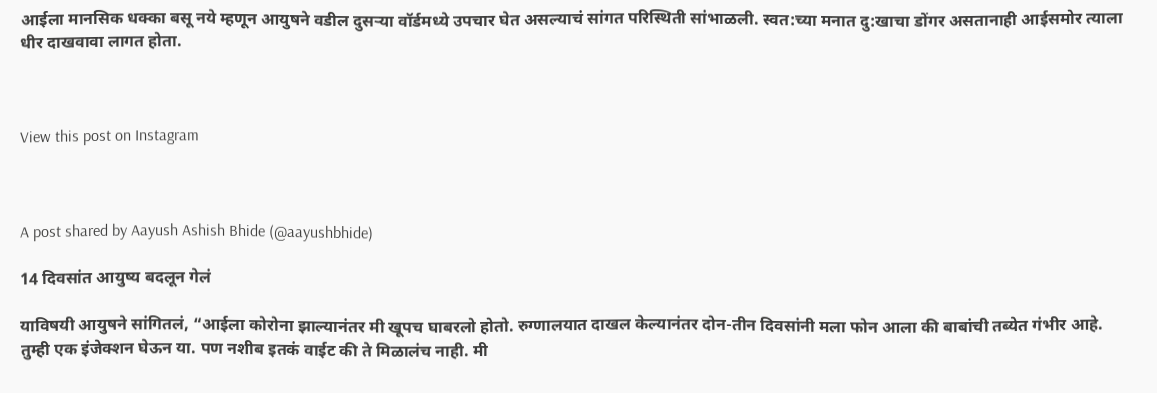आईला मानसिक धक्का बसू नये म्हणून आयुषने वडील दुसऱ्या वॉर्डमध्ये उपचार घेत असल्याचं सांगत परिस्थिती सांभाळली. स्वत:च्या मनात दु:खाचा डोंगर असतानाही आईसमोर त्याला धीर दाखवावा लागत होता.



View this post on Instagram



A post shared by Aayush Ashish Bhide (@aayushbhide)

14 दिवसांत आयुष्य बदलून गेलं

याविषयी आयुषने सांगितलं, “आईला कोरोना झाल्यानंतर मी खूपच घाबरलो होतो. रुग्णालयात दाखल केल्यानंतर दोन-तीन दिवसांनी मला फोन आला की बाबांची तब्येत गंभीर आहे. तुम्ही एक इंजेक्शन घेऊन या. पण नशीब इतकं वाईट की ते मिळालंच नाही. मी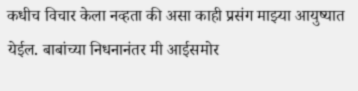कधीच विचार केला नव्हता की असा काही प्रसंग माझ्या आयुष्यात येईल. बाबांच्या निधनानंतर मी आईसमोर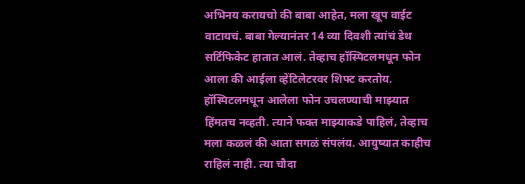अभिनय करायचो की बाबा आहेत, मला खूप वाईट वाटायचं. बाबा गेल्यानंतर 14 व्या दिवशी त्यांचं डेथ सर्टिफिकेट हातात आलं. तेव्हाच हॉस्पिटलमधून फोन आला की आईला व्हेंटिलेटरवर शिफ्ट करतोय. हॉस्पिटलमधून आलेला फोन उचलण्याची माझ्यात हिंमतच नव्हती. त्याने फक्त माझ्याकडे पाहिलं, तेव्हाच मला कळलं की आता सगळं संपलंय. आयुष्यात काहीच राहिलं नाही. त्या चौदा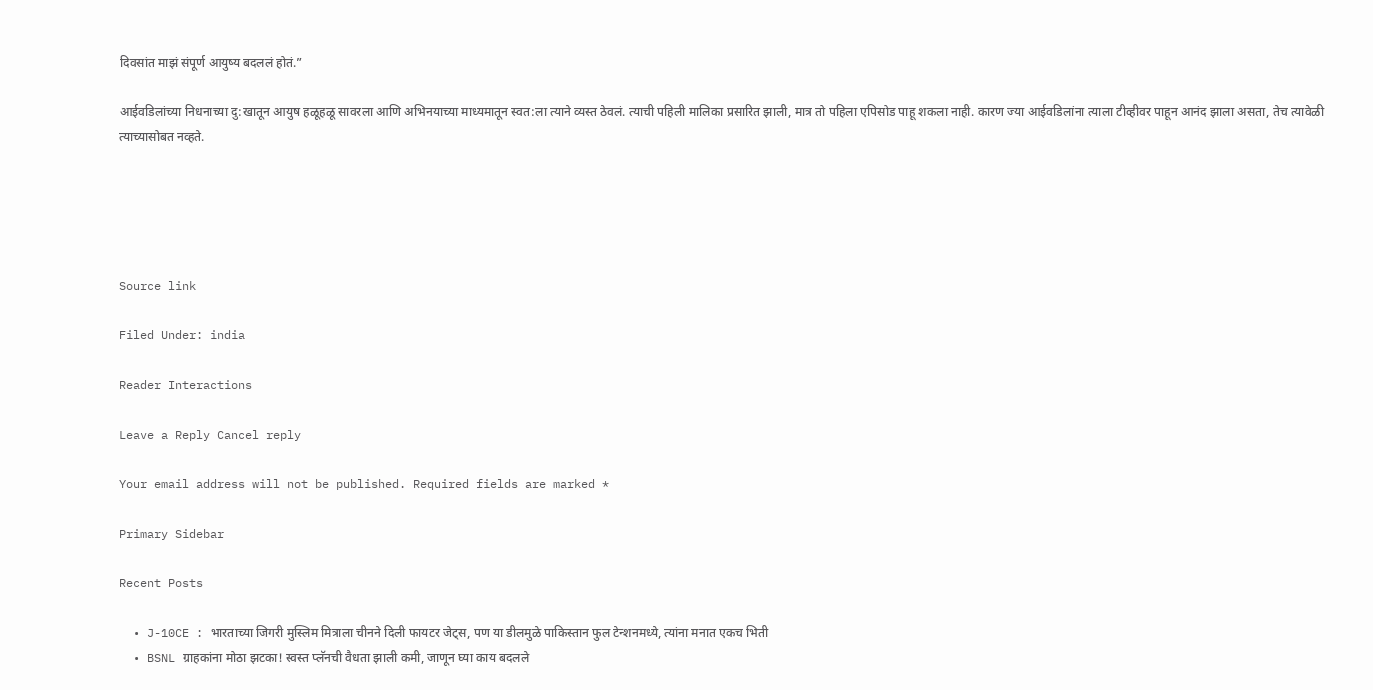दिवसांत माझं संपूर्ण आयुष्य बदललं होतं.”

आईवडिलांच्या निधनाच्या दु:खातून आयुष हळूहळू सावरला आणि अभिनयाच्या माध्यमातून स्वत:ला त्याने व्यस्त ठेवलं. त्याची पहिली मालिका प्रसारित झाली, मात्र तो पहिला एपिसोड पाहू शकला नाही. कारण ज्या आईवडिलांना त्याला टीव्हीवर पाहून आनंद झाला असता, तेच त्यावेळी त्याच्यासोबत नव्हते.





Source link

Filed Under: india

Reader Interactions

Leave a Reply Cancel reply

Your email address will not be published. Required fields are marked *

Primary Sidebar

Recent Posts

  • J-10CE : भारताच्या जिगरी मुस्लिम मित्राला चीनने दिली फायटर जेट्स, पण या डीलमुळे पाकिस्तान फुल टेन्शनमध्ये, त्यांना मनात एकच भिती
  • BSNL ग्राहकांना मोठा झटका! स्वस्त प्लॅनची वैधता झाली कमी, जाणून घ्या काय बदलले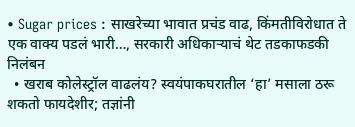• Sugar prices : साखरेच्या भावात प्रचंड वाढ, किंमतीविरोधात ते एक वाक्य पडलं भारी…, सरकारी अधिकाऱ्याचं थेट तडकाफडकी निलंबन
  • खराब कोलेस्ट्रॉल वाढलंय? स्वयंपाकघरातील ‘हा’ मसाला ठरू शकतो फायदेशीर; तज्ञांनी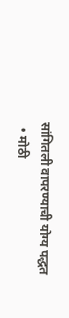सांगितली वापरण्याची योग्य पद्धत
  • मोठी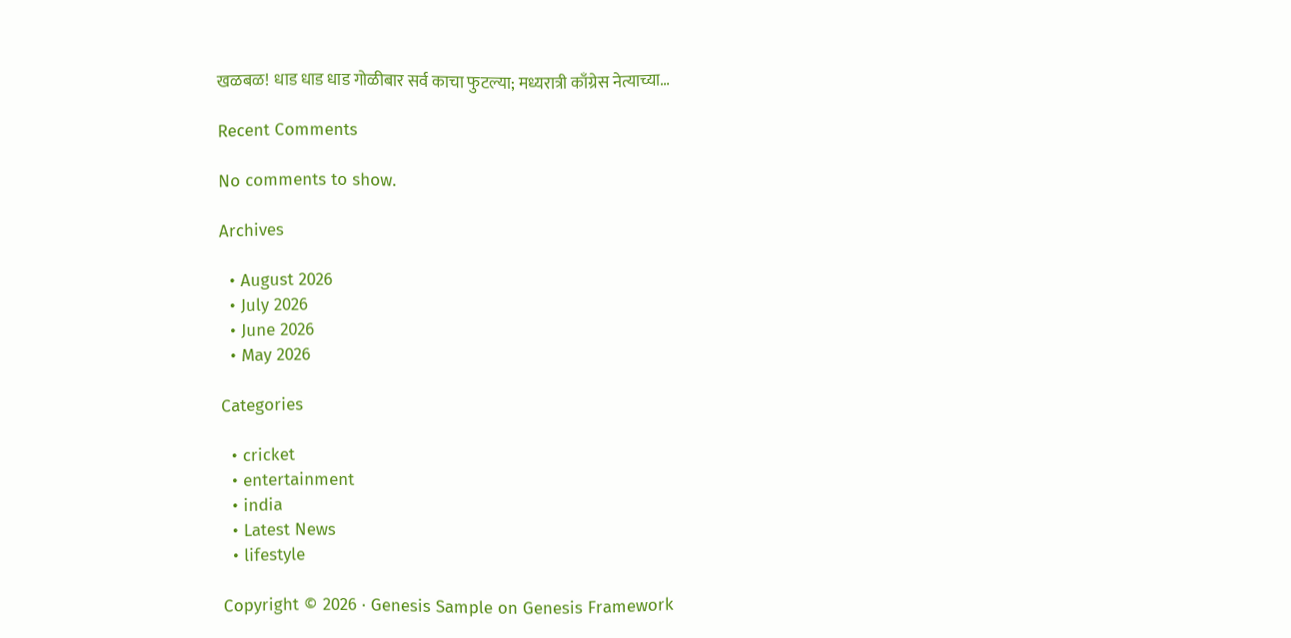खळबळ! धाड धाड धाड गोळीबार सर्व काचा फुटल्या; मध्यरात्री काँग्रेस नेत्याच्या…

Recent Comments

No comments to show.

Archives

  • August 2026
  • July 2026
  • June 2026
  • May 2026

Categories

  • cricket
  • entertainment
  • india
  • Latest News
  • lifestyle

Copyright © 2026 · Genesis Sample on Genesis Framework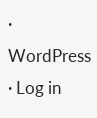· WordPress · Log in